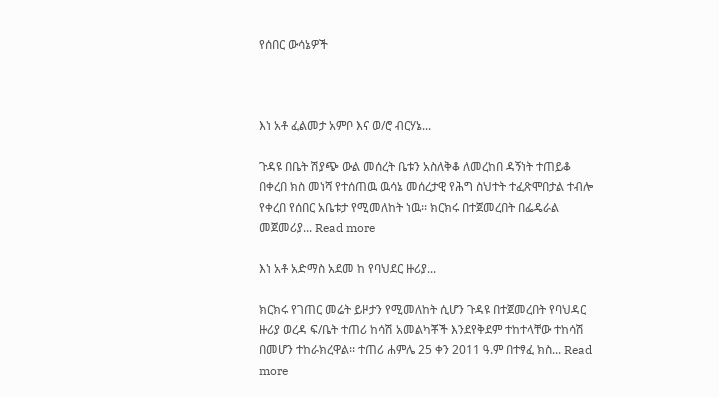የሰበር ውሳኔዎች



እነ አቶ ፈልመታ አምቦ እና ወ/ሮ ብርሃኔ...

ጉዳዩ በቤት ሽያጭ ውል መሰረት ቤቱን አስለቅቆ ለመረከበ ዳኝነት ተጠይቆ በቀረበ ክስ መነሻ የተሰጠዉ ዉሳኔ መሰረታዊ የሕግ ስህተት ተፈጽሞበታል ተብሎ የቀረበ የሰበር አቤቱታ የሚመለከት ነዉ፡፡ ክርክሩ በተጀመረበት በፌዴራል መጀመሪያ... Read more

እነ አቶ አድማስ አደመ ከ የባህደር ዙሪያ...

ክርክሩ የገጠር መሬት ይዞታን የሚመለከት ሲሆን ጉዳዩ በተጀመረበት የባህዳር ዙሪያ ወረዳ ፍ/ቤት ተጠሪ ከሳሽ አመልካቾች እንደየቅደም ተከተላቸው ተከሳሽ በመሆን ተከራክረዋል፡፡ ተጠሪ ሐምሌ 25 ቀን 2011 ዓ.ም በተፃፈ ክስ... Read more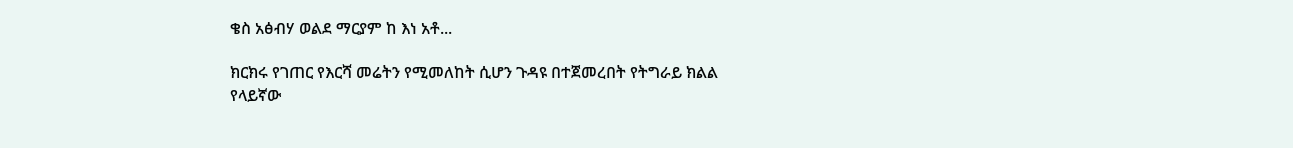ቄስ አፅብሃ ወልደ ማርያም ከ እነ አቶ...

ክርክሩ የገጠር የእርሻ መሬትን የሚመለከት ሲሆን ጉዳዩ በተጀመረበት የትግራይ ክልል የላይኛው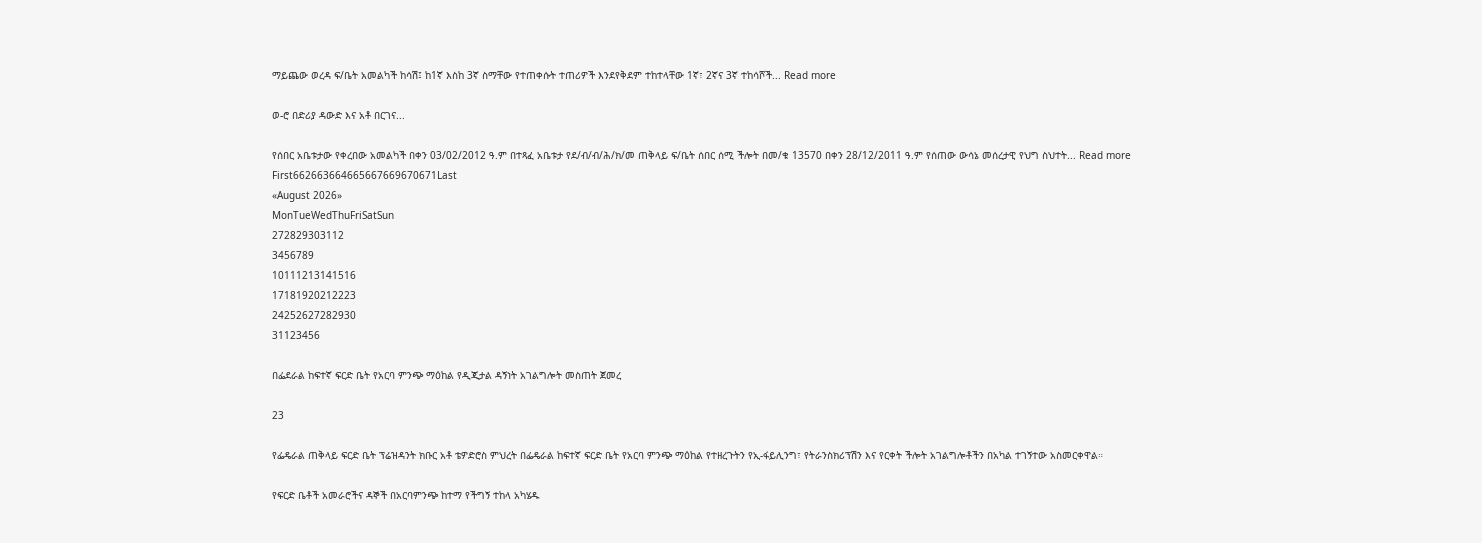ማይጨው ወረዳ ፍ/ቤት አመልካች ከሳሽ፤ ከ1ኛ እስከ 3ኛ ስማቸው የተጠቀሱት ተጠሪዎች እንደየቅደም ተከተላቸው 1ኛ፣ 2ኛና 3ኛ ተከሳሾች... Read more

ወ-ሮ በድሪያ ዳውድ እና አቶ በርገና...

የሰበር አቤቱታው የቀረበው አመልካች በቀን 03/02/2012 ዓ.ም በተጻፈ አቤቱታ የደ/ብ/ብ/ሕ/ክ/መ ጠቅላይ ፍ/ቤት ሰበር ሰሚ ችሎት በመ/ቁ 13570 በቀን 28/12/2011 ዓ.ም የሰጠው ውሳኔ መሰረታዊ የህግ ስህተት... Read more
First662663664665667669670671Last
«August 2026»
MonTueWedThuFriSatSun
272829303112
3456789
10111213141516
17181920212223
24252627282930
31123456

በፌደራል ከፍተኛ ፍርድ ቤት የአርባ ምንጭ ማዕከል የዲጂታል ዳኝነት አገልግሎት መስጠት ጀመረ

23

የፌዴራል ጠቅላይ ፍርድ ቤት ፕሬዝዳንት ክቡር አቶ ቴዎድሮስ ምህረት በፌዴራል ከፍተኛ ፍርድ ቤት የአርባ ምንጭ ማዕከል የተዘረጉትን የኢ-ፋይሊንግ፣ የትራንስክሪፕሽን እና የርቀት ችሎት አገልግሎቶችን በአካል ተገኝተው አስመርቀዋል።

የፍርድ ቤቶች አመራሮችና ዳኞች በአርባምንጭ ከተማ የችግኝ ተከላ አካሄዱ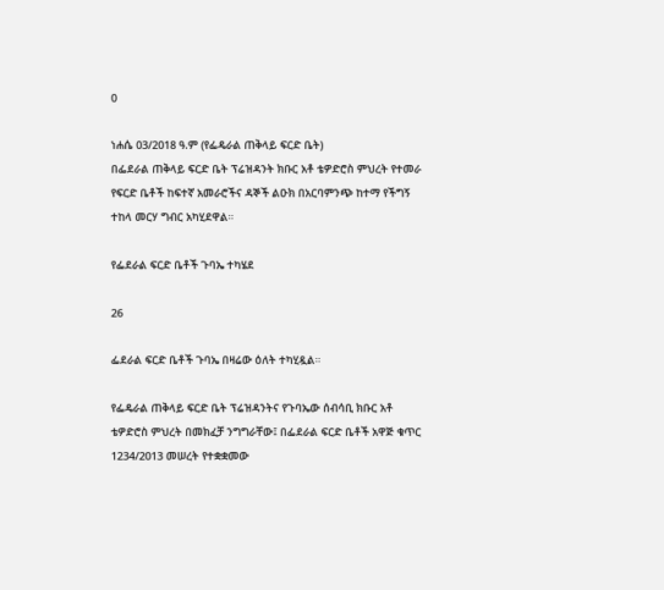0

ነሐሴ 03/2018 ዓ.ም (የፌዴራል ጠቅላይ ፍርድ ቤት)
በፌደራል ጠቅላይ ፍርድ ቤት ፕሬዝዳንት ክቡር አቶ ቴዎድሮስ ምህረት የተመራ የፍርድ ቤቶች ከፍተኛ አመራሮችና ዳኞች ልዑክ በአርባምንጭ ከተማ የችግኝ ተከላ መርሃ ግብር አካሂደዋል።

የፌደራል ፍርድ ቤቶች ጉባኤ ተካሄደ

26

ፌደራል ፍርድ ቤቶች ጉባኤ በዛሬው ዕለት ተካሂዷል።

የፌዴራል ጠቅላይ ፍርድ ቤት ፕሬዝዳንትና የጉባኤው ሰብሳቢ ክቡር አቶ ቴዎድሮስ ምህረት በመክፈቻ ንግግራቸው፤ በፌደራል ፍርድ ቤቶች አዋጅ ቁጥር 1234/2013 መሠረት የተቋቋመው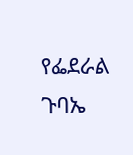የፌደራል ጉባኤ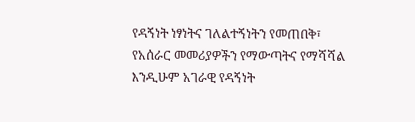የዳኝነት ነፃነትና ገለልተኝነትን የመጠበቅ፣ የአሰራር መመሪያዎችን የማውጣትና የማሻሻል እንዲሁም አገራዊ የዳኝነት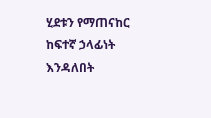ሂደቱን የማጠናከር ከፍተኛ ኃላፊነት እንዳለበት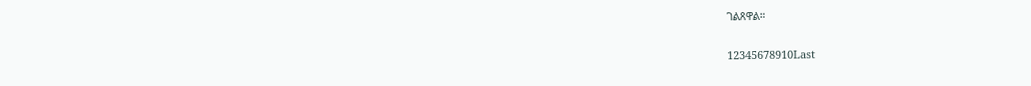ገልጸዋል።

12345678910Last